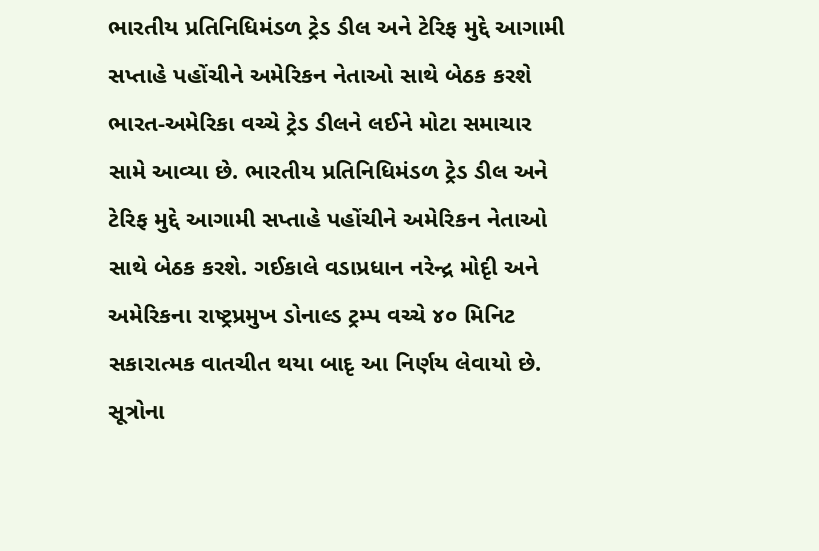ભારતીય પ્રતિનિધિમંડળ ટ્રેડ ડીલ અને ટેરિફ મુદ્દે આગામી સપ્તાહે પહોંચીને અમેરિકન નેતાઓ સાથે બેઠક કરશે
ભારત-અમેરિકા વચ્ચે ટ્રેડ ડીલને લઈને મોટા સમાચાર સામે આવ્યા છે. ભારતીય પ્રતિનિધિમંડળ ટ્રેડ ડીલ અને ટેરિફ મુદ્દે આગામી સપ્તાહે પહોંચીને અમેરિકન નેતાઓ સાથે બેઠક કરશે. ગઈકાલે વડાપ્રધાન નરેન્દ્ર મોદૃી અને અમેરિકના રાષ્ટ્રપ્રમુખ ડોનાલ્ડ ટ્રમ્પ વચ્ચે ૪૦ મિનિટ સકારાત્મક વાતચીત થયા બાદૃ આ નિર્ણય લેવાયો છે.
સૂત્રોના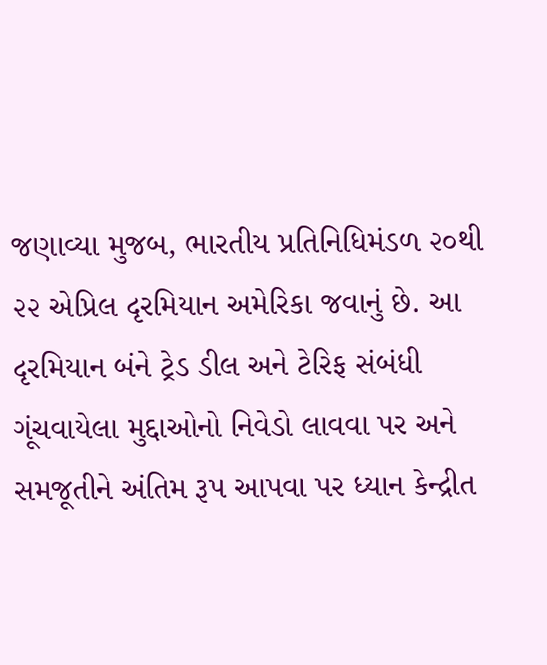જણાવ્યા મુજબ, ભારતીય પ્રતિનિધિમંડળ ૨૦થી ૨૨ એપ્રિલ દૃરમિયાન અમેરિકા જવાનું છે. આ દૃરમિયાન બંને ટ્રેડ ડીલ અને ટેરિફ સંબંધી ગૂંચવાયેલા મુદ્દાઓનો નિવેડો લાવવા પર અને સમજૂતીને અંતિમ રૂપ આપવા પર ધ્યાન કેન્દ્રીત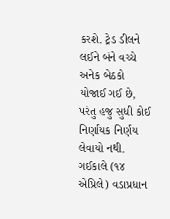કરશે. ટ્રેડ ડીલને લઈને બંને વચ્ચે અનેક બેઠકો યોજાઈ ગઈ છે, પરંતુ હજુ સુધી કોઈ નિર્ણાયક નિર્ણય લેવાયો નથી.
ગઈકાલે (૧૪ એપ્રિલે) વડાપ્રધાન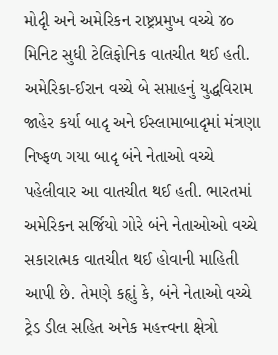મોદૃી અને અમેરિકન રાષ્ટ્રપ્રમુખ વચ્ચે ૪૦ મિનિટ સુધી ટેલિફોનિક વાતચીત થઈ હતી. અમેરિકા-ઈરાન વચ્ચે બે સપ્તાહનું યુદ્ધવિરામ જાહેર કર્યા બાદૃ અને ઈસ્લામાબાદૃમાં મંત્રણા નિષ્ફળ ગયા બાદૃ બંને નેતાઓ વચ્ચે પહેલીવાર આ વાતચીત થઈ હતી. ભારતમાં અમેરિકન સર્જિયો ગોરે બંને નેતાઓઓ વચ્ચે સકારાત્મક વાતચીત થઈ હોવાની માહિતી આપી છે. તેમણે કહૃાું કે, બંને નેતાઓ વચ્ચે ટ્રેડ ડીલ સહિત અનેક મહત્ત્વના ક્ષેત્રો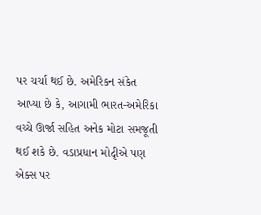પર ચર્ચા થઈ છે. અમેરિકન સંકેત આપ્યા છે કે, આગામી ભારત-અમેરિકા વચ્ચે ઊર્જા સહિત અનેક મોટા સમજૂતી થઈ શકે છે. વડાપ્રધાન મોદૃીએ પણ એક્સ પર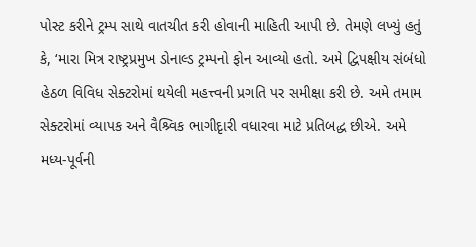પોસ્ટ કરીને ટ્રમ્પ સાથે વાતચીત કરી હોવાની માહિતી આપી છે. તેમણે લખ્યું હતું કે, ‘મારા મિત્ર રાષ્ટ્રપ્રમુખ ડોનાલ્ડ ટ્રમ્પનો ફોન આવ્યો હતો. અમે દ્વિપક્ષીય સંબંધો હેઠળ વિવિધ સેક્ટરોમાં થયેલી મહત્ત્વની પ્રગતિ પર સમીક્ષા કરી છે. અમે તમામ સેક્ટરોમાં વ્યાપક અને વૈશ્ર્વિક ભાગીદૃારી વધારવા માટે પ્રતિબદ્ધ છીએ. અમે મધ્ય-પૂર્વની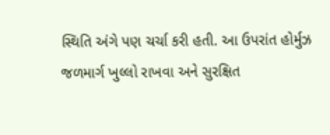સ્થિતિ અંગે પણ ચર્ચા કરી હતી. આ ઉપરાંત હોર્મુઝ જળમાર્ગ ખુલ્લો રાખવા અને સુરક્ષિત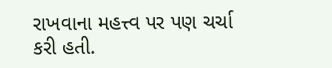રાખવાના મહત્ત્વ પર પણ ચર્ચા કરી હતી.